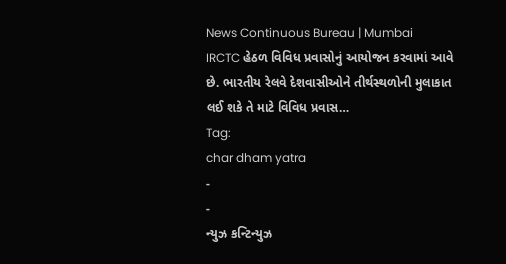News Continuous Bureau | Mumbai IRCTC હેઠળ વિવિધ પ્રવાસોનું આયોજન કરવામાં આવે છે. ભારતીય રેલવે દેશવાસીઓને તીર્થસ્થળોની મુલાકાત લઈ શકે તે માટે વિવિધ પ્રવાસ…
Tag:
char dham yatra
-
-
ન્યુઝ કન્ટિન્યુઝ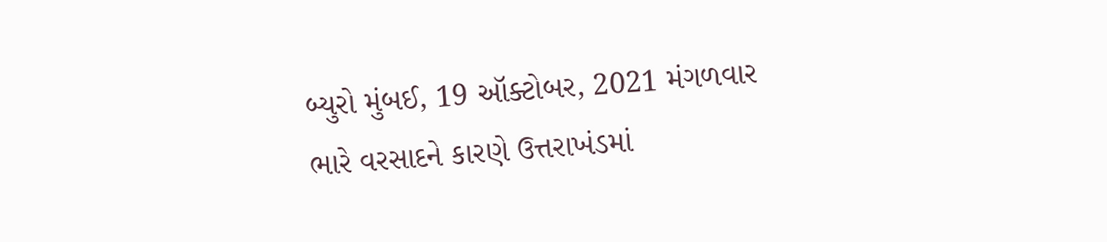બ્યુરો મુંબઈ, 19 ઑક્ટોબર, 2021 મંગળવાર ભારે વરસાદને કારણે ઉત્તરાખંડમાં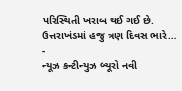પરિસ્થિતી ખરાબ થઈ ગઈ છે. ઉત્તરાખંડમાં હજુ ત્રણ દિવસ ભારે…
-
ન્યૂઝ કન્ટીન્યુઝ બ્યૂરો નવી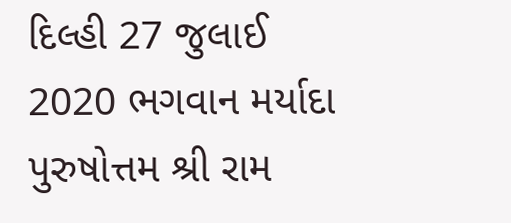દિલ્હી 27 જુલાઈ 2020 ભગવાન મર્યાદા પુરુષોત્તમ શ્રી રામ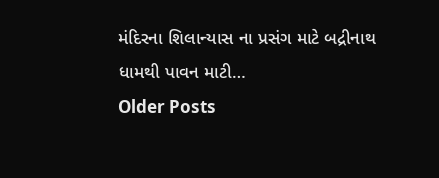મંદિરના શિલાન્યાસ ના પ્રસંગ માટે બદ્રીનાથ ધામથી પાવન માટી…
Older Posts